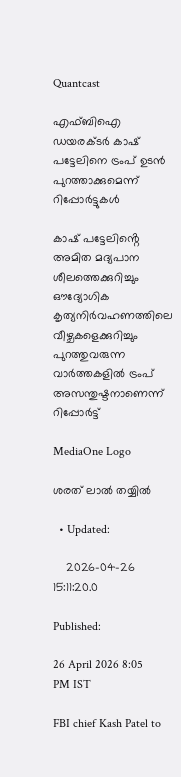Quantcast

എഫ്ബിഐ ഡയരക്ടര്‍ കാഷ് പട്ടേലിനെ ട്രംപ് ഉടന്‍ പുറത്താക്കുമെന്ന് റിപ്പോര്‍ട്ടുകള്‍

കാഷ് പട്ടേലിൻ്റെ അമിത മദ്യപാന ശീലത്തെക്കുറിച്ചും ഔദ്യോഗിക കൃത്യനിര്‍വഹണത്തിലെ വീഴ്ചകളെക്കുറിച്ചും പുറത്തുവരുന്ന വാര്‍ത്തകളില്‍ ട്രംപ് അസന്തുഷ്ടനാണെന്ന് റിപ്പോര്‍ട്ട്

MediaOne Logo

ശരത് ലാൽ തയ്യിൽ

  • Updated:

    2026-04-26 15:11:20.0

Published:

26 April 2026 8:05 PM IST

FBI chief Kash Patel to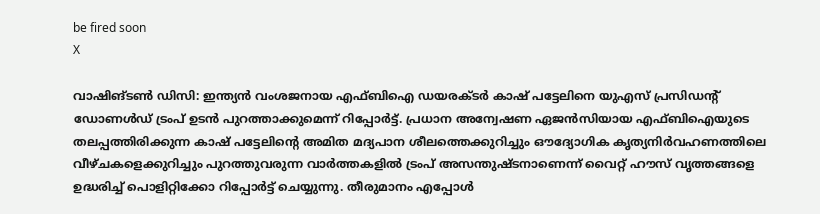be fired soon
X

വാഷിങ്ടണ്‍ ഡിസി: ഇന്ത്യന്‍ വംശജനായ എഫ്ബിഐ ഡയരക്ടര്‍ കാഷ് പട്ടേലിനെ യുഎസ് പ്രസിഡന്റ് ഡോണള്‍ഡ് ട്രംപ് ഉടന്‍ പുറത്താക്കുമെന്ന് റിപ്പോര്‍ട്ട്. പ്രധാന അന്വേഷണ ഏജന്‍സിയായ എഫ്ബിഐയുടെ തലപ്പത്തിരിക്കുന്ന കാഷ് പട്ടേലിന്റെ അമിത മദ്യപാന ശീലത്തെക്കുറിച്ചും ഔദ്യോഗിക കൃത്യനിര്‍വഹണത്തിലെ വീഴ്ചകളെക്കുറിച്ചും പുറത്തുവരുന്ന വാര്‍ത്തകളില്‍ ട്രംപ് അസന്തുഷ്ടനാണെന്ന് വൈറ്റ് ഹൗസ് വൃത്തങ്ങളെ ഉദ്ധരിച്ച് പൊളിറ്റിക്കോ റിപ്പോര്‍ട്ട് ചെയ്യുന്നു. തീരുമാനം എപ്പോള്‍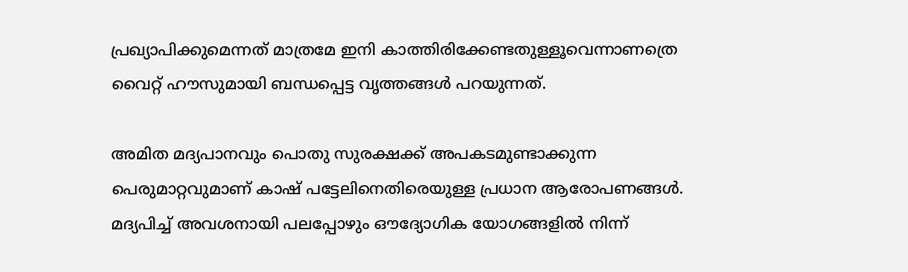പ്രഖ്യാപിക്കുമെന്നത് മാത്രമേ ഇനി കാത്തിരിക്കേണ്ടതുള്ളൂവെന്നാണത്രെ വൈറ്റ് ഹൗസുമായി ബന്ധപ്പെട്ട വൃത്തങ്ങള്‍ പറയുന്നത്.

അമിത മദ്യപാനവും പൊതു സുരക്ഷക്ക് അപകടമുണ്ടാക്കുന്ന പെരുമാറ്റവുമാണ് കാഷ് പട്ടേലിനെതിരെയുള്ള പ്രധാന ആരോപണങ്ങള്‍. മദ്യപിച്ച് അവശനായി പലപ്പോഴും ഔദ്യോഗിക യോഗങ്ങളില്‍ നിന്ന്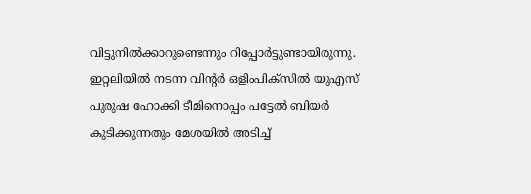വിട്ടുനില്‍ക്കാറുണ്ടെന്നും റിപ്പോര്‍ട്ടുണ്ടായിരുന്നു. ഇറ്റലിയില്‍ നടന്ന വിന്റര്‍ ഒളിംപിക്സില്‍ യുഎസ് പുരുഷ ഹോക്കി ടീമിനൊപ്പം പട്ടേല്‍ ബിയര്‍ കുടിക്കുന്നതും മേശയില്‍ അടിച്ച്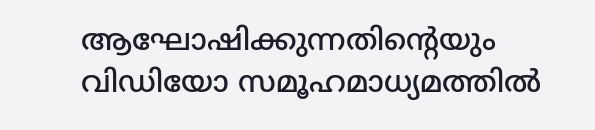ആഘോഷിക്കുന്നതിന്റെയും വിഡിയോ സമൂഹമാധ്യമത്തില്‍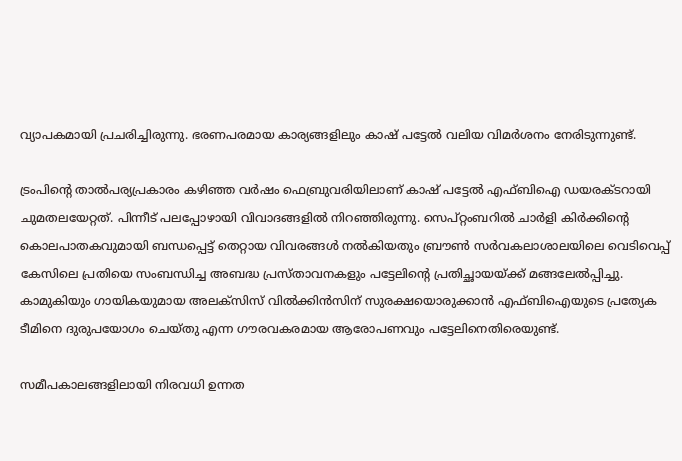വ്യാപകമായി പ്രചരിച്ചിരുന്നു. ഭരണപരമായ കാര്യങ്ങളിലും കാഷ് പട്ടേല്‍ വലിയ വിമര്‍ശനം നേരിടുന്നുണ്ട്.

ട്രംപിന്റെ താല്‍പര്യപ്രകാരം കഴിഞ്ഞ വര്‍ഷം ഫെബ്രുവരിയിലാണ് കാഷ് പട്ടേല്‍ എഫ്ബിഐ ഡയരക്ടറായി ചുമതലയേറ്റത്. പിന്നീട് പലപ്പോഴായി വിവാദങ്ങളില്‍ നിറഞ്ഞിരുന്നു. സെപ്റ്റംബറില്‍ ചാര്‍ളി കിര്‍ക്കിന്റെ കൊലപാതകവുമായി ബന്ധപ്പെട്ട് തെറ്റായ വിവരങ്ങള്‍ നല്‍കിയതും ബ്രൗണ്‍ സര്‍വകലാശാലയിലെ വെടിവെപ്പ് കേസിലെ പ്രതിയെ സംബന്ധിച്ച അബദ്ധ പ്രസ്താവനകളും പട്ടേലിന്റെ പ്രതിച്ഛായയ്ക്ക് മങ്ങലേല്‍പ്പിച്ചു. കാമുകിയും ഗായികയുമായ അലക്‌സിസ് വില്‍ക്കിന്‍സിന് സുരക്ഷയൊരുക്കാന്‍ എഫ്ബിഐയുടെ പ്രത്യേക ടീമിനെ ദുരുപയോഗം ചെയ്തു എന്ന ഗൗരവകരമായ ആരോപണവും പട്ടേലിനെതിരെയുണ്ട്.

സമീപകാലങ്ങളിലായി നിരവധി ഉന്നത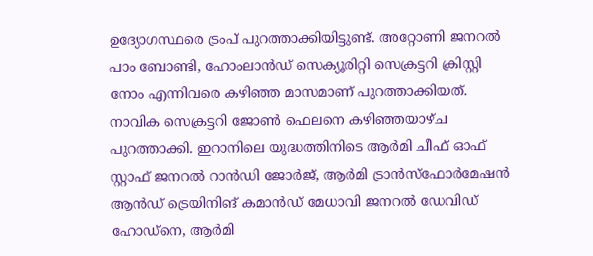ഉദ്യോഗസ്ഥരെ ട്രംപ് പുറത്താക്കിയിട്ടുണ്ട്. അറ്റോണി ജനറല്‍ പാം ബോണ്ടി, ഹോംലാന്‍ഡ് സെക്യൂരിറ്റി സെക്രട്ടറി ക്രിസ്റ്റി നോം എന്നിവരെ കഴിഞ്ഞ മാസമാണ് പുറത്താക്കിയത്. നാവിക സെക്രട്ടറി ജോണ്‍ ഫെലനെ കഴിഞ്ഞയാഴ്ച പുറത്താക്കി. ഇറാനിലെ യുദ്ധത്തിനിടെ ആര്‍മി ചീഫ് ഓഫ് സ്റ്റാഫ് ജനറല്‍ റാന്‍ഡി ജോര്‍ജ്, ആര്‍മി ട്രാന്‍സ്ഫോര്‍മേഷന്‍ ആന്‍ഡ് ട്രെയിനിങ് കമാന്‍ഡ് മേധാവി ജനറല്‍ ഡേവിഡ് ഹോഡ്‌നെ, ആര്‍മി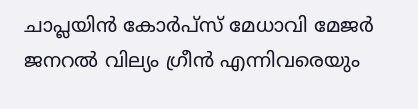ചാപ്ലയിന്‍ കോര്‍പ്സ് മേധാവി മേജര്‍ ജനറല്‍ വില്യം ഗ്രീന്‍ എന്നിവരെയും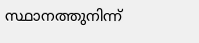സ്ഥാനത്തുനിന്ന്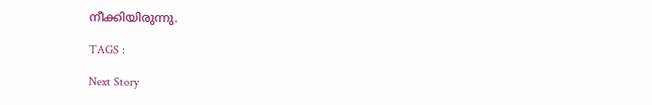നീക്കിയിരുന്നു.

TAGS :

Next Story